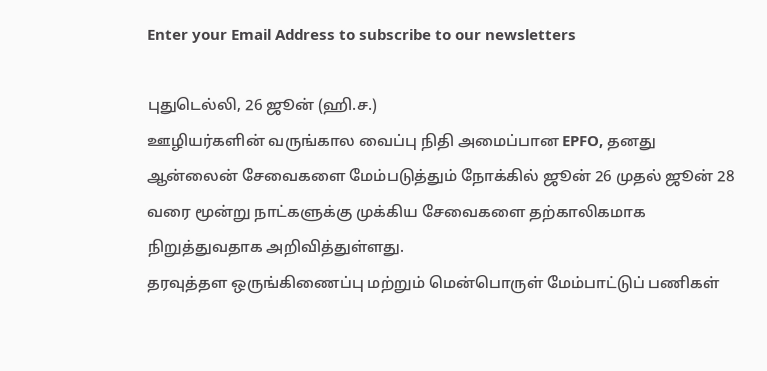Enter your Email Address to subscribe to our newsletters

புதுடெல்லி, 26 ஜூன் (ஹி.ச.)
ஊழியர்களின் வருங்கால வைப்பு நிதி அமைப்பான EPFO, தனது ஆன்லைன் சேவைகளை மேம்படுத்தும் நோக்கில் ஜூன் 26 முதல் ஜூன் 28 வரை மூன்று நாட்களுக்கு முக்கிய சேவைகளை தற்காலிகமாக நிறுத்துவதாக அறிவித்துள்ளது.
தரவுத்தள ஒருங்கிணைப்பு மற்றும் மென்பொருள் மேம்பாட்டுப் பணிகள்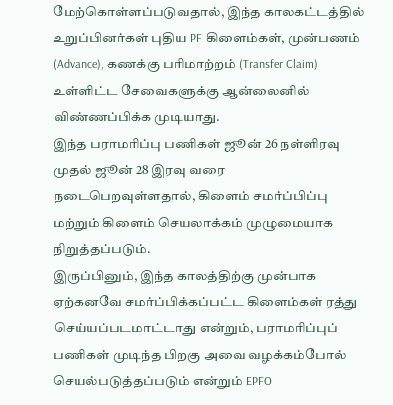மேற்கொள்ளப்படுவதால், இந்த காலகட்டத்தில் உறுப்பினர்கள் புதிய PF கிளைம்கள், முன்பணம் (Advance), கணக்கு பரிமாற்றம் (Transfer Claim) உள்ளிட்ட சேவைகளுக்கு ஆன்லைனில் விண்ணப்பிக்க முடியாது.
இந்த பராமரிப்பு பணிகள் ஜூன் 26 நள்ளிரவு முதல் ஜூன் 28 இரவு வரை நடைபெறவுள்ளதால், கிளைம் சமர்ப்பிப்பு மற்றும் கிளைம் செயலாக்கம் முழுமையாக நிறுத்தப்படும்.
இருப்பினும், இந்த காலத்திற்கு முன்பாக ஏற்கனவே சமர்ப்பிக்கப்பட்ட கிளைம்கள் ரத்து செய்யப்படமாட்டாது என்றும், பராமரிப்புப் பணிகள் முடிந்த பிறகு அவை வழக்கம்போல் செயல்படுத்தப்படும் என்றும் EPFO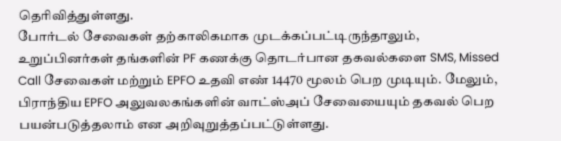தெரிவித்துள்ளது.
போர்டல் சேவைகள் தற்காலிகமாக முடக்கப்பட்டிருந்தாலும், உறுப்பினர்கள் தங்களின் PF கணக்கு தொடர்பான தகவல்களை SMS, Missed Call சேவைகள் மற்றும் EPFO உதவி எண் 14470 மூலம் பெற முடியும். மேலும், பிராந்திய EPFO அலுவலகங்களின் வாட்ஸ்அப் சேவையையும் தகவல் பெற பயன்படுத்தலாம் என அறிவுறுத்தப்பட்டுள்ளது.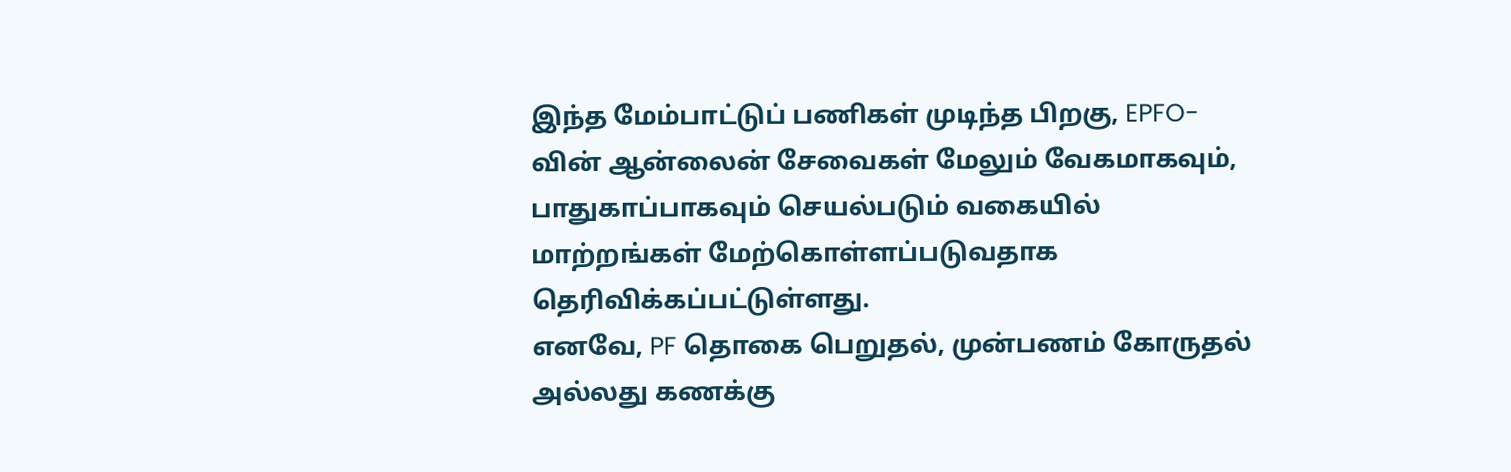இந்த மேம்பாட்டுப் பணிகள் முடிந்த பிறகு, EPFO-வின் ஆன்லைன் சேவைகள் மேலும் வேகமாகவும், பாதுகாப்பாகவும் செயல்படும் வகையில் மாற்றங்கள் மேற்கொள்ளப்படுவதாக தெரிவிக்கப்பட்டுள்ளது.
எனவே, PF தொகை பெறுதல், முன்பணம் கோருதல் அல்லது கணக்கு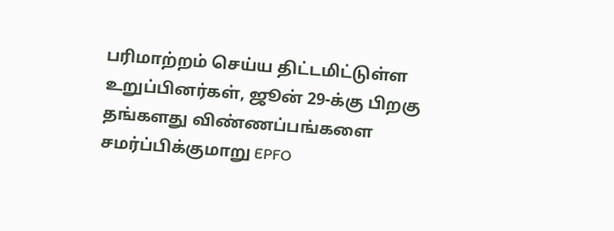பரிமாற்றம் செய்ய திட்டமிட்டுள்ள உறுப்பினர்கள், ஜூன் 29-க்கு பிறகு தங்களது விண்ணப்பங்களை சமர்ப்பிக்குமாறு EPFO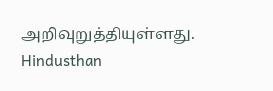அறிவுறுத்தியுள்ளது.
Hindusthan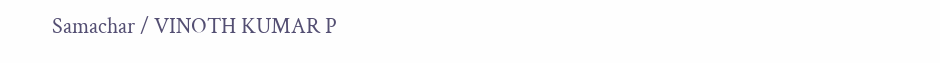Samachar / VINOTH KUMAR P